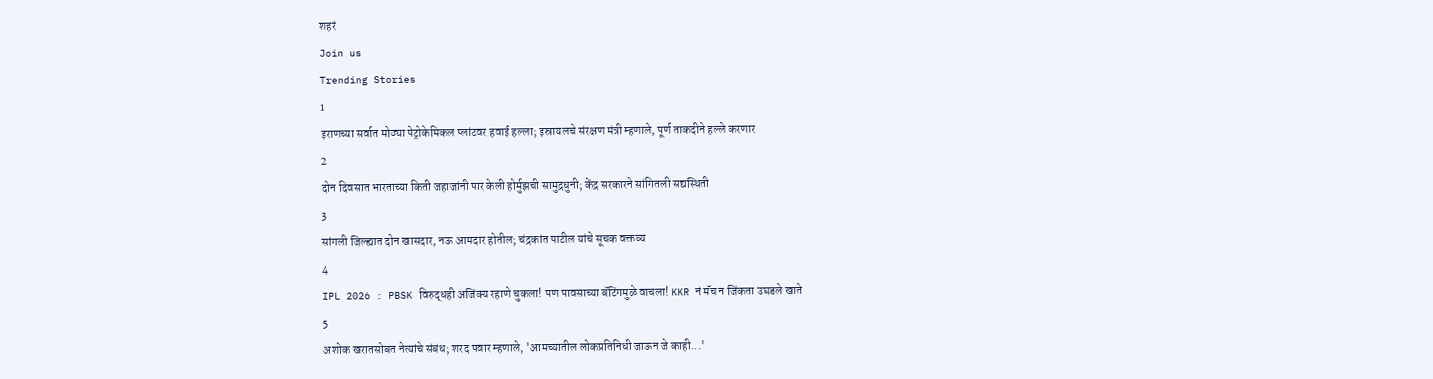शहरं
Join us
Trending Stories
1
इराणच्या सर्वात मोठ्या पेट्रोकेमिकल प्लांटवर हवाई हल्ला; इस्रायलचे संरक्षण मंत्री म्हणाले, पूर्ण ताकदीने हल्ले करणार
2
दोन दिवसात भारताच्या किती जहाजांनी पार केली होर्मुझची सामुद्रधुनी; केंद्र सरकारने सांगितली सद्यस्थिती
3
सांगली जिल्ह्यात दोन खासदार, नऊ आमदार होतील; चंद्रकांत पाटील यांचे सूचक वक्तव्य
4
IPL 2026 : PBSK विरुद्धही अजिंक्य रहाणे चुकला! पण पावसाच्या बॅटिंगमुळे वाचला! KKR नं मॅच न जिंकता उघडले खाते
5
अशोक खरातसोबत नेत्यांचे संबंध; शरद पवार म्हणाले, 'आमच्यातील लोकप्रतिनिधी जाऊन जे काही...'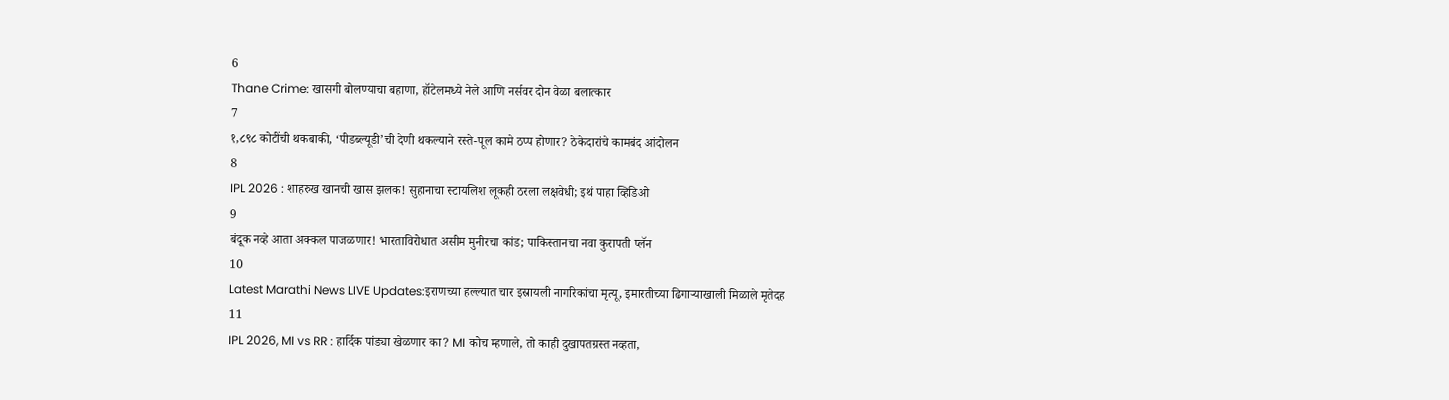6
Thane Crime: खासगी बोलण्याचा बहाणा, हॉटेलमध्ये नेले आणि नर्सवर दोन वेळा बलात्कार
7
१,८९८ कोटींची थकबाकी, ‘पीडब्ल्यूडी’ची देणी थकल्याने रस्ते-पूल कामे ठप्प होणार? ठेकेदारांचे कामबंद आंदोलन
8
IPL 2026 : शाहरुख खानची खास झलक! सुहानाचा स्टायलिश लूकही ठरला लक्षवेधी; इथं पाहा व्हिडिओ
9
बंदूक नव्हे आता अक्कल पाजळणार! भारताविरोधात असीम मुनीरचा कांड; पाकिस्तानचा नवा कुरापती प्लॅन
10
Latest Marathi News LIVE Updates:इराणच्या हल्ल्यात चार इस्रायली नागरिकांचा मृत्यू, इमारतीच्या ढिगाऱ्याखाली मिळाले मृतेदह
11
IPL 2026, MI vs RR : हार्दिक पांड्या खेळणार का? MI कोच म्हणाले, तो काही दुखापतग्रस्त नव्हता,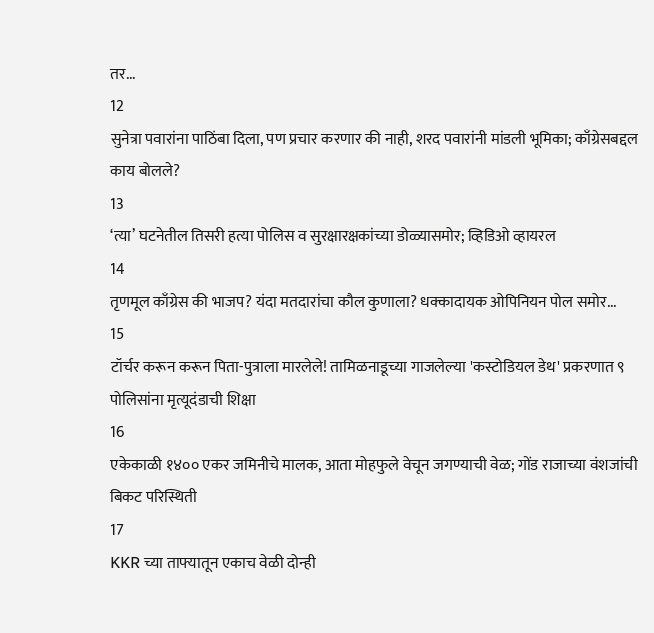तर...
12
सुनेत्रा पवारांना पाठिंबा दिला, पण प्रचार करणार की नाही, शरद पवारांनी मांडली भूमिका; काँग्रेसबद्दल काय बोलले?
13
‘त्या’ घटनेतील तिसरी हत्या पोलिस व सुरक्षारक्षकांच्या डोळ्यासमोर; व्हिडिओ व्हायरल
14
तृणमूल काँग्रेस की भाजप? यंदा मतदारांचा कौल कुणाला? धक्कादायक ओपिनियन पोल समोर...
15
टॉर्चर करून करून पिता-पुत्राला मारलेले! तामिळनाडूच्या गाजलेल्या 'कस्टोडियल डेथ' प्रकरणात ९ पोलिसांना मृत्यूदंडाची शिक्षा
16
एकेकाळी १४०० एकर जमिनीचे मालक, आता मोहफुले वेचून जगण्याची वेळ; गोंड राजाच्या वंशजांची बिकट परिस्थिती
17
KKR च्या ताफ्यातून एकाच वेळी दोन्ही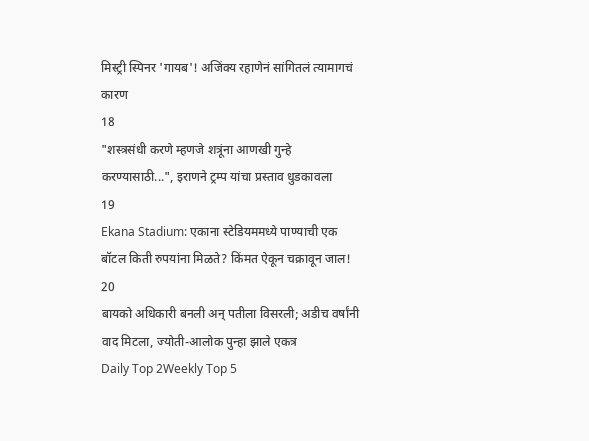मिस्ट्री स्पिनर 'गायब'! अजिंक्य रहाणेनं सांगितलं त्यामागचं कारण
18
"शस्त्रसंधी करणे म्हणजे शत्रूंना आणखी गुन्हे करण्यासाठी...", इराणने ट्रम्प यांचा प्रस्ताव धुडकावला
19
Ekana Stadium: एकाना स्टेडियममध्ये पाण्याची एक बॉटल किती रुपयांना मिळते? किंमत ऐकून चक्रावून जाल!
20
बायको अधिकारी बनली अन् पतीला विसरली; अडीच वर्षांनी वाद मिटला, ज्योती-आलोक पुन्हा झाले एकत्र
Daily Top 2Weekly Top 5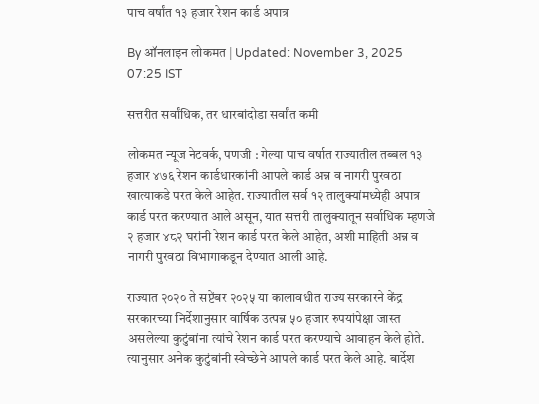पाच वर्षांत १३ हजार रेशन कार्ड अपात्र

By ऑनलाइन लोकमत | Updated: November 3, 2025 07:25 IST

सत्तरीत सर्वांधिक, तर धारबांदोडा सर्वांत कमी

लोकमत न्यूज नेटवर्क, पणजी : गेल्या पाच वर्षात राज्यातील तब्बल १३ हजार ४७६ रेशन कार्डधारकांनी आपले कार्ड अन्न व नागरी पुरवठा खात्याकडे परत केले आहेत. राज्यातील सर्व १२ तालुक्यांमध्येही अपात्र कार्ड परत करण्यात आले असून, यात सत्तरी तालुक्यातून सर्वाधिक म्हणजे २ हजार ४८२ घरांनी रेशन कार्ड परत केले आहेत, अशी माहिती अन्न व नागरी पुरवठा विभागाकडून देण्यात आली आहे.

राज्यात २०२० ते सप्टेंबर २०२५ या कालावधीत राज्य सरकारने केंद्र सरकारच्या निर्देशानुसार वार्षिक उत्पन्न ५० हजार रुपयांपेक्षा जास्त असलेल्या कुटुंबांना त्यांचे रेशन कार्ड परत करण्याचे आवाहन केले होते. त्यानुसार अनेक कुटुंबांनी स्वेच्छेने आपले कार्ड परत केले आहे. बार्देश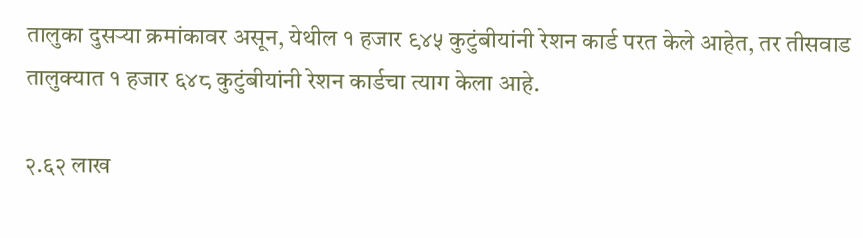तालुका दुसऱ्या क्रमांकावर असून, येथील १ हजार ९४५ कुटुंबीयांनी रेशन कार्ड परत केले आहेत, तर तीसवाड तालुक्यात १ हजार ६४८ कुटुंबीयांनी रेशन कार्डचा त्याग केला आहे.

२.६२ लाख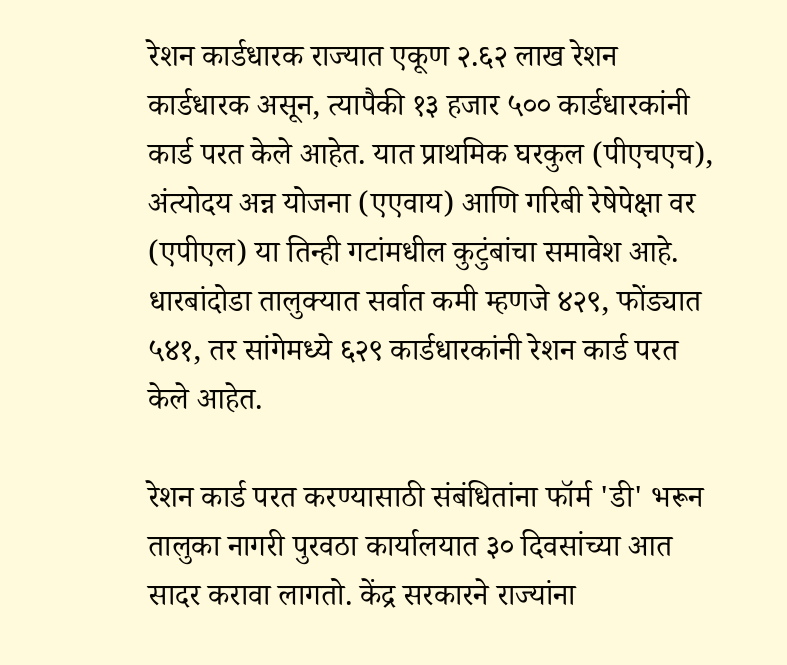रेशन कार्डधारक राज्यात एकूण २.६२ लाख रेशन कार्डधारक असून, त्यापैकी १३ हजार ५०० कार्डधारकांनी कार्ड परत केले आहेत. यात प्राथमिक घरकुल (पीएचएच), अंत्योदय अन्न योजना (एएवाय) आणि गरिबी रेषेपेक्षा वर (एपीएल) या तिन्ही गटांमधील कुटुंबांचा समावेश आहे. धारबांदोडा तालुक्यात सर्वात कमी म्हणजे ४२९, फोंड्यात ५४१, तर सांगेमध्ये ६२९ कार्डधारकांनी रेशन कार्ड परत केले आहेत.

रेशन कार्ड परत करण्यासाठी संबंधितांना फॉर्म 'डी' भरून तालुका नागरी पुरवठा कार्यालयात ३० दिवसांच्या आत सादर करावा लागतो. केंद्र सरकारने राज्यांना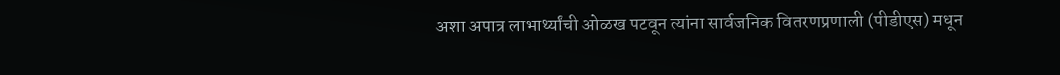अशा अपात्र लाभार्थ्यांची ओळख पटवून त्यांना सार्वजनिक वितरणप्रणाली (पीडीएस) मधून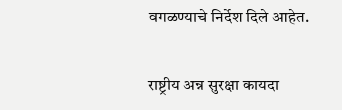वगळण्याचे निर्देश दिले आहेत.

राष्ट्रीय अन्न सुरक्षा कायदा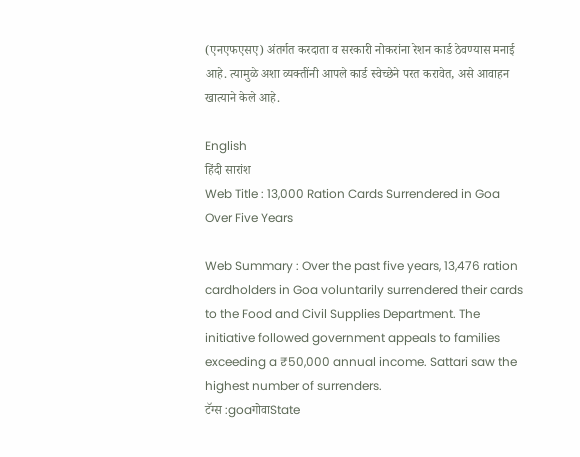(एनएफएसए) अंतर्गत करदाता व सरकारी नोकरांना रेशन कार्ड ठेवण्यास मनाई आहे. त्यामुळे अशा व्यक्तींनी आपले कार्ड स्वेच्छेने परत करावेत, असे आवाहन खात्याने केले आहे.

English
हिंदी सारांश
Web Title : 13,000 Ration Cards Surrendered in Goa Over Five Years

Web Summary : Over the past five years, 13,476 ration cardholders in Goa voluntarily surrendered their cards to the Food and Civil Supplies Department. The initiative followed government appeals to families exceeding a ₹50,000 annual income. Sattari saw the highest number of surrenders.
टॅग्स :goaगोवाState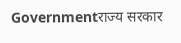Governmentराज्य सरकार